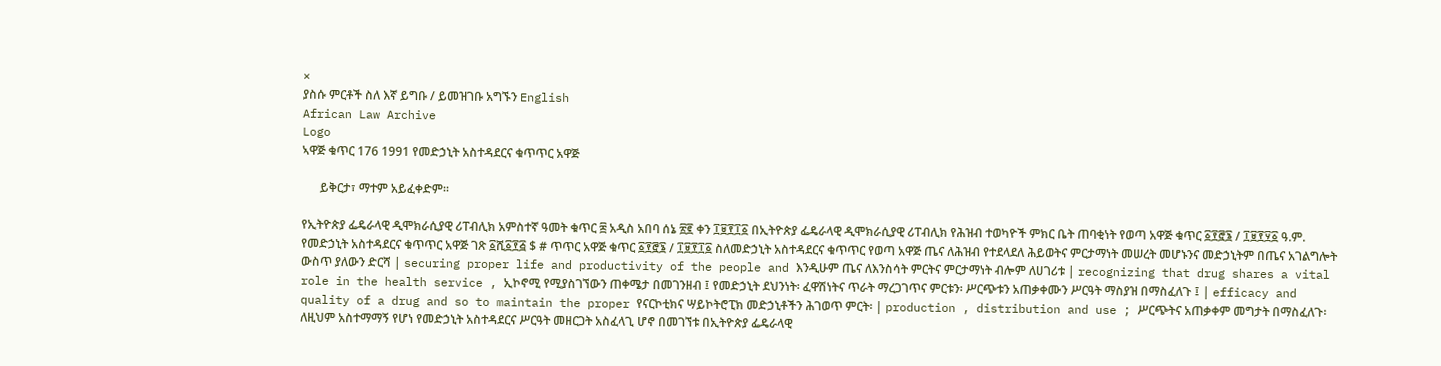×
ያስሱ ምርቶች ስለ እኛ ይግቡ / ይመዝገቡ አግኙን English
African Law Archive
Logo
ኣዋጅ ቁጥር 176 1991 የመድኃኒት አስተዳደርና ቁጥጥር አዋጅ

      ይቅርታ፣ ማተም አይፈቀድም።

የኢትዮጵያ ፌዴራላዊ ዲሞክራሲያዊ ሪፐብሊክ አምስተኛ ዓመት ቁጥር ፰ አዲስ አበባ ሰኔ ፳፪ ቀን ፲፱፻፲፩ በኢትዮጵያ ፌዴራላዊ ዲሞክራሲያዊ ሪፐብሊክ የሕዝብ ተወካዮች ምክር ቤት ጠባቂነት የወጣ አዋጅ ቁጥር ፩፻፸፮ / ፲፱፻፶፩ ዓ.ም. የመድኃኒት አስተዳደርና ቁጥጥር አዋጅ ገጽ ፩ሺ፩፻፭ $ # ጥጥር አዋጅ ቁጥር ፩፻፸፮ / ፲፱፻፲፩ ስለመድኃኒት አስተዳደርና ቁጥጥር የወጣ አዋጅ ጤና ለሕዝብ የተደላደለ ሕይወትና ምርታማነት መሠረት መሆኑንና መድኃኒትም በጤና አገልግሎት ውስጥ ያለውን ድርሻ | securing proper life and productivity of the people and እንዲሁም ጤና ለእንስሳት ምርትና ምርታማነት ብሎም ለሀገሪቱ | recognizing that drug shares a vital role in the health service , ኢኮኖሚ የሚያስገኘውን ጠቀሜታ በመገንዘብ ፤ የመድኃኒት ደህንነት፡ ፈዋሽነትና ጥራት ማረጋገጥና ምርቱን፡ ሥርጭቱን አጠቃቀሙን ሥርዓት ማስያዝ በማስፈለጉ ፤ | efficacy and quality of a drug and so to maintain the proper የናርኮቲክና ሣይኮትሮፒክ መድኃኒቶችን ሕገወጥ ምርት፡ | production , distribution and use ; ሥርጭትና አጠቃቀም መግታት በማስፈለጉ፡ ለዚህም አስተማማኝ የሆነ የመድኃኒት አስተዳደርና ሥርዓት መዘርጋት አስፈላጊ ሆኖ በመገኘቱ በኢትዮጵያ ፌዴራላዊ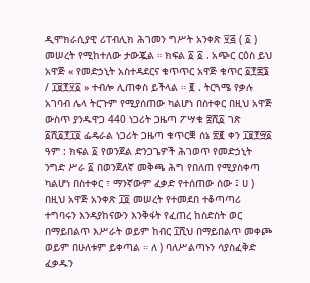ዲሞክራሲያዊ ሪፐብሊክ ሕገመን ግሥት አንቀጽ ፶፭ ( ፩ ) መሠረት የሚከተለው ታውጇል ። ክፍል ፩ ፩ . አጭር ርዕስ ይህ አዋጅ « የመድኃኒት አስተዳደርና ቁጥጥር አዋጅ ቁጥር ፩፻፷፮ / ፲፱፻፶፩ » ተብሎ ሊጠቀስ ይችላል ። ፪ . ትርጓሜ የቃሉ አገባብ ሌላ ትርጉም የሚያሰጠው ካልሆነ በስተቀር በዚህ አዋጅ ውስጥ ያንዱዋጋ 440 ነጋሪት ጋዜጣ ፖሣቁ ፰ሺ፩ ገጽ ፩ሺ፩፻፲፬ ፌዴራል ነጋሪት ጋዜጣ ቁጥርቛ ሰኔ ፳፪ ቀን ፲፱፻፵፩ ዓም : ክፍል ፩ የወንጀል ድንጋጌዎች ሕገወጥ የመድኃኒት ንግድ ሥራ ፩ በወንጀለኛ መቅጫ ሕግ የበለጠ የሚያስቀጣ ካልሆነ በስተቀር ፣ ማንኛውም ፈቃድ የተሰጠው ሰው ፤ ሀ ) በዚህ አዋጅ አንቀጽ ፲፬ መሠረት የተመደበ ተቆጣጣሪ ተግባሩን እንዳያከናውን እንቅፋት የፈጠረ ከስድስት ወር በማይበልጥ እሥራት ወይም ከብር ፲ሺህ በማይበልጥ መቀጮ ወይም በሁለቱም ይቀጣል ። ለ ) ባለሥልጣኑን ሳያስፈቅድ ፈቃዱን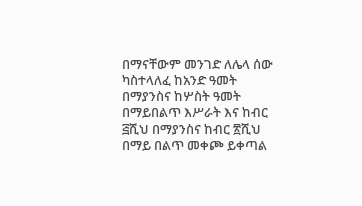በማናቸውም መንገድ ለሌላ ሰው ካስተላለፈ ከአንድ ዓመት በማያንስና ከሦስት ዓመት በማይበልጥ እሥራት እና ከብር ፭ሺህ በማያንስና ከብር ፳ሺህ በማይ በልጥ መቀጮ ይቀጣል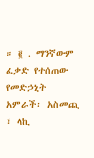። ፪ . ማንኛውም ፈቃድ የተሰጠው የመድኃኒት አምራች፡ አስመጪ ፣ ላኪ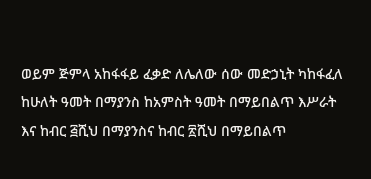ወይም ጅምላ አከፋፋይ ፈቃድ ለሌለው ሰው መድኃኒት ካከፋፈለ ከሁለት ዓመት በማያንስ ከአምስት ዓመት በማይበልጥ እሥራት እና ከብር ፭ሺህ በማያንስና ከብር ፳ሺህ በማይበልጥ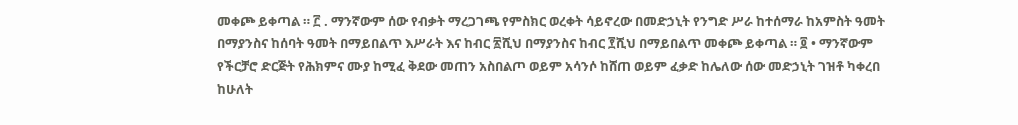መቀጮ ይቀጣል ። ፫ . ማንኛውም ሰው የብቃት ማረጋገጫ የምስክር ወረቀት ሳይኖረው በመድኃኒት የንግድ ሥራ ከተሰማራ ከአምስት ዓመት በማያንስና ከሰባት ዓመት በማይበልጥ እሥራት እና ከብር ፳ሺህ በማያንስና ከብር ፻ሺህ በማይበልጥ መቀጮ ይቀጣል ። ፬ • ማንኛውም የችርቻሮ ድርጅት የሕክምና ሙያ ከሚፈ ቅደው መጠን አስበልጦ ወይም አሳንሶ ከሸጠ ወይም ፈቃድ ከሌለው ሰው መድኃኒት ገዝቶ ካቀረበ ከሁለት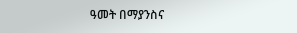ዓመት በማያንስና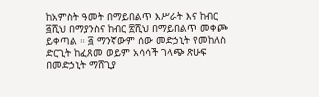ከአምስት ዓመት በማይበልጥ እሥራት እና ከብር ፭ሺህ በማያንስና ከብር ፳ሺህ በማይበልጥ መቀጮ ይቀጣል ። ፭ ማንኛውም ሰው መድኃኒት የመከለስ ድርጊት ከፈጸመ ወይም አሳሳች ገላጭ ጽሁፍ በመድኃኒት ማሸጊያ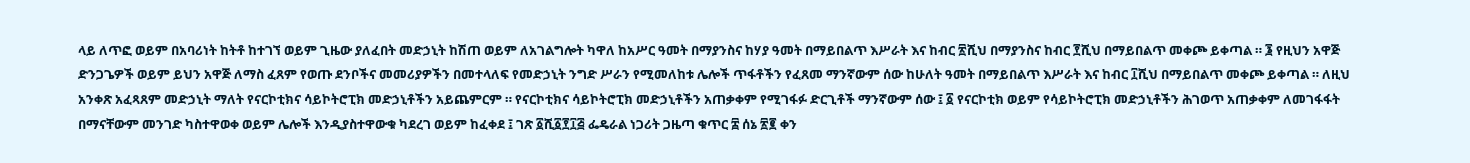ላይ ለጥፎ ወይም በአባሪነት ከትቶ ከተገኘ ወይም ጊዜው ያለፈበት መድኃኒት ከሽጠ ወይም ለአገልግሎት ካዋለ ከአሥር ዓመት በማያንስና ከሃያ ዓመት በማይበልጥ እሥራት እና ከብር ፳ሺህ በማያንስና ከብር ፻ሺህ በማይበልጥ መቀጮ ይቀጣል ። ፮ የዚህን አዋጅ ድንጋጌዎች ወይም ይህን አዋጅ ለማስ ፈጸም የወጡ ደንቦችና መመሪያዎችን በመተላለፍ የመድኃኒት ንግድ ሥራን የሚመለከቱ ሌሎች ጥፋቶችን የፈጸመ ማንኛውም ሰው ከሁለት ዓመት በማይበልጥ እሥራት እና ከብር ፲ሺህ በማይበልጥ መቀጮ ይቀጣል ። ለዚህ አንቀጽ አፈጻጸም መድኃኒት ማለት የናርኮቲክና ሳይኮትሮፒክ መድኃኒቶችን አይጨምርም ። የናርኮቲክና ሳይኮትሮፒክ መድኃኒቶችን አጠቃቀም የሚገፋፉ ድርጊቶች ማንኛውም ሰው ፤ ፩ የናርኮቲክ ወይም የሳይኮትሮፒክ መድኃኒቶችን ሕገወጥ አጠቃቀም ለመገፋፋት በማናቸውም መንገድ ካስተዋወቀ ወይም ሌሎች እንዲያስተዋውቁ ካደረገ ወይም ከፈቀደ ፤ ገጽ ፩ሺ፩፻፲፭ ፌዴራል ነጋሪት ጋዜጣ ቁጥር ፰ ሰኔ ፳፪ ቀን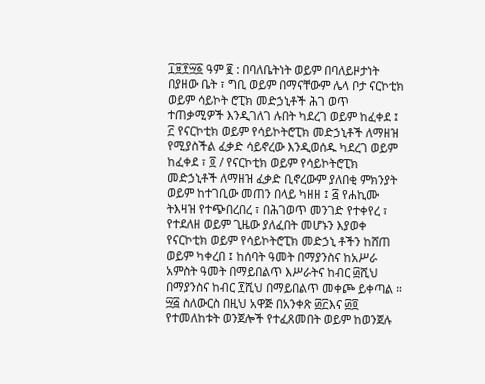፲፱፻፵፩ ዓም ፪ : በባለቤትነት ወይም በባለይዞታነት በያዘው ቤት ፣ ግቢ ወይም በማናቸውም ሌላ ቦታ ናርኮቲክ ወይም ሳይኮት ሮፒክ መድኃኒቶች ሕገ ወጥ ተጠቃሚዎች እንዲገለገ ሉበት ካደረገ ወይም ከፈቀደ ፤ ፫ የናርኮቲክ ወይም የሳይኮትሮፒክ መድኃኒቶች ለማዘዝ የሚያስችል ፈቃድ ሳይኖረው እንዲወሰዱ ካደረገ ወይም ከፈቀደ ፣ ፬ / የናርኮቲክ ወይም የሳይኮትሮፒክ መድኃኒቶች ለማዘዝ ፈቃድ ቢኖረውም ያለበቂ ምክንያት ወይም ከተገቢው መጠን በላይ ካዘዘ ፤ ፭ የሐኪሙ ትእዛዝ የተጭበረበረ ፣ በሕገወጥ መንገድ የተቀየረ ፣ የተደለዘ ወይም ጊዜው ያለፈበት መሆኑን እያወቀ የናርኮቲክ ወይም የሳይኮትሮፒክ መድኃኒ ቶችን ከሸጠ ወይም ካቀረበ ፤ ከሰባት ዓመት በማያንስና ከአሥራ አምስት ዓመት በማይበልጥ እሥራትና ከብር ፴ሺህ በማያንስና ከብር ፻ሺህ በማይበልጥ መቀጮ ይቀጣል ። ፵፭ ስለውርስ በዚህ አዋጅ በአንቀጽ ፴፫እና ፴፬ የተመለከቱት ወንጀሎች የተፈጸመበት ወይም ከወንጀሉ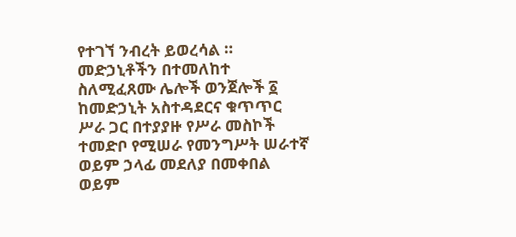የተገኘ ንብረት ይወረሳል ። መድኃኒቶችን በተመለከተ ስለሚፈጸሙ ሌሎች ወንጀሎች ፩ ከመድኃኒት አስተዳደርና ቁጥጥር ሥራ ጋር በተያያዙ የሥራ መስኮች ተመድቦ የሚሠራ የመንግሥት ሠራተኛ ወይም ኃላፊ መደለያ በመቀበል ወይም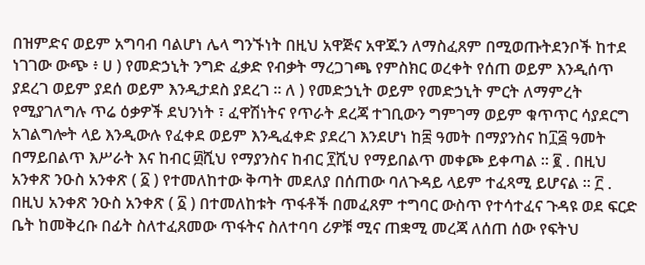በዝምድና ወይም አግባብ ባልሆነ ሌላ ግንኙነት በዚህ አዋጅና አዋጁን ለማስፈጸም በሚወጡትደንቦች ከተደ ነገገው ውጭ ፥ ሀ ) የመድኃኒት ንግድ ፈቃድ የብቃት ማረጋገጫ የምስክር ወረቀት የሰጠ ወይም እንዲሰጥ ያደረገ ወይም ያደሰ ወይም እንዲታደስ ያደረገ ። ለ ) የመድኃኒት ወይም የመድኃኒት ምርት ለማምረት የሚያገለግሉ ጥሬ ዕቃዎች ደህንነት ፣ ፈዋሽነትና የጥራት ደረጃ ተገቢውን ግምገማ ወይም ቁጥጥር ሳያደርግ አገልግሎት ላይ እንዲውሉ የፈቀደ ወይም እንዲፈቀድ ያደረገ እንደሆነ ከ፰ ዓመት በማያንስና ከ፲፭ ዓመት በማይበልጥ እሥራት እና ከብር ፴ሺህ የማያንስና ከብር ፻ሺህ የማይበልጥ መቀጮ ይቀጣል ። ፪ . በዚህ አንቀጽ ንዑስ አንቀጽ ( ፩ ) የተመለከተው ቅጣት መደለያ በሰጠው ባለጉዳይ ላይም ተፈጻሚ ይሆናል ። ፫ . በዚህ አንቀጽ ንዑስ አንቀጽ ( ፩ ) በተመለከቱት ጥፋቶች በመፈጸም ተግባር ውስጥ የተሳተፈና ጉዳዩ ወደ ፍርድ ቤት ከመቅረቡ በፊት ስለተፈጸመው ጥፋትና ስለተባባ ሪዎቹ ሚና ጠቋሚ መረጃ ለሰጠ ሰው የፍትህ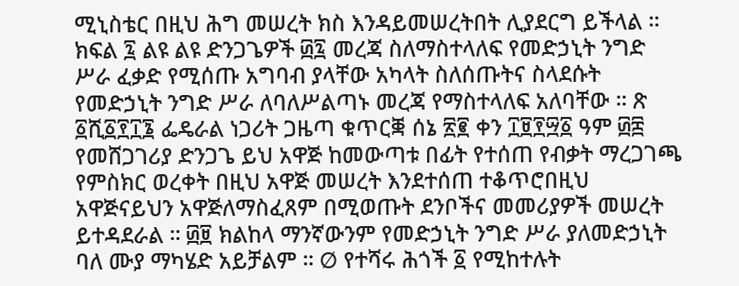ሚኒስቴር በዚህ ሕግ መሠረት ክስ እንዳይመሠረትበት ሊያደርግ ይችላል ። ክፍል ፯ ልዩ ልዩ ድንጋጌዎች ፴፯ መረጃ ስለማስተላለፍ የመድኃኒት ንግድ ሥራ ፈቃድ የሚሰጡ አግባብ ያላቸው አካላት ስለሰጡትና ስላደሱት የመድኃኒት ንግድ ሥራ ለባለሥልጣኑ መረጃ የማስተላለፍ አለባቸው ። ጽ ፩ሺ፩፻፲፮ ፌዴራል ነጋሪት ጋዜጣ ቁጥርቛ ሰኔ ፳፪ ቀን ፲፱፻፵፩ ዓም ፴፰ የመሸጋገሪያ ድንጋጌ ይህ አዋጅ ከመውጣቱ በፊት የተሰጠ የብቃት ማረጋገጫ የምስክር ወረቀት በዚህ አዋጅ መሠረት እንደተሰጠ ተቆጥሮበዚህ አዋጅናይህን አዋጅለማስፈጸም በሚወጡት ደንቦችና መመሪያዎች መሠረት ይተዳደራል ። ፴፱ ክልከላ ማንኛውንም የመድኃኒት ንግድ ሥራ ያለመድኃኒት ባለ ሙያ ማካሄድ አይቻልም ። Ø የተሻሩ ሕጎች ፩ የሚከተሉት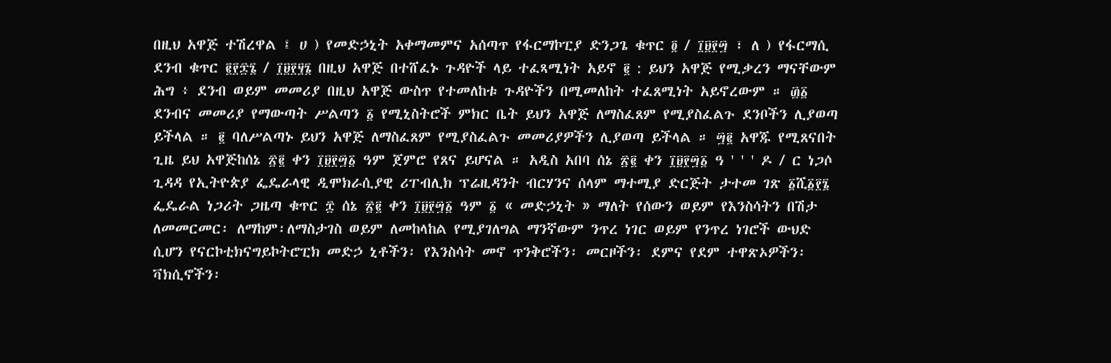በዚህ አዋጅ ተሽረዋል ፤ ሀ ) የመድኃኒት አቀማመምና አሰጣጥ የፋርማኮፒያ ድንጋጌ ቁጥር ፬ / ፲፱፻፵ ፣ ለ ) የፋርማሲ ደንብ ቁጥር ፪፻፷፮ / ፲፱፻፶፮ በዚህ አዋጅ በተሸፈኑ ጉዳዮች ላይ ተፈጻሚነት አይኖ ፪ : ይህን አዋጅ የሚቃረን ማናቸውም ሕግ ፥ ደንብ ወይም መመሪያ በዚህ አዋጅ ውስጥ የተመለከቱ ጉዳዮችን በሚመለከት ተፈጸሚነት አይኖረውም ። ፴፩ ደንብና መመሪያ የማውጣት ሥልጣን ፩ የሚኒስትሮች ምክር ቤት ይህን አዋጅ ለማስፈጸም የሚያስፈልጉ ደንቦችን ሊያወጣ ይችላል ። ፪ ባለሥልጣኑ ይህን አዋጅ ለማስፈጸም የሚያስፈልጉ መመሪያዎችን ሊያወጣ ይችላል ። ፵፪ አዋጁ የሚጸናበት ጊዜ ይህ አዋጅከሰኔ ፳፪ ቀን ፲፱፻፵፩ ዓም ጀምሮ የጸና ይሆናል ። አዲስ አበባ ሰኔ ፳፪ ቀን ፲፱፻፵፩ ዓ ' ' ' ዶ / ር ነጋሶ ጊዳዳ የኢትዮጵያ ፌዴራላዊ ዲሞክራሲያዊ ሪፐብሊክ ፕሬዚዳንት ብርሃንና ሰላም ማተሚያ ድርጅት ታተመ ገጽ ፩ሺ፩፻፮ ፌዴራል ነጋሪት ጋዜጣ ቁጥር ፰ ሰኔ ፳፪ ቀን ፲፱፻፵፩ ዓም ፩ « መድኃኒት » ማለት የሰውን ወይም የእንስሳትን በሽታ ለመመርመር፡ ለማከም፡ለማስታገስ ወይም ለመከላከል የሚያገለግል ማንኛውም ንጥረ ነገር ወይም የንጥረ ነገሮች ውህድ ሲሆን የናርኮቲክናግይኮትሮፒክ መድኃ ኒቶችን፡ የእንስሳት መኖ ጥንቅሮችን፡ መርዞችን፡ ደምና የደም ተዋጽኦዎችን፡ ቫክሲኖችን፡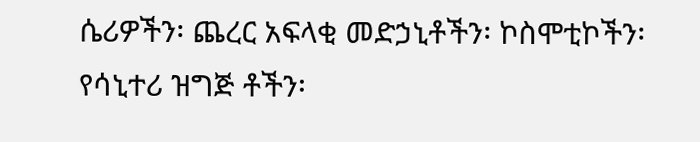ሴሪዎችን፡ ጨረር አፍላቂ መድኃኒቶችን፡ ኮስሞቲኮችን፡ የሳኒተሪ ዝግጅ ቶችን፡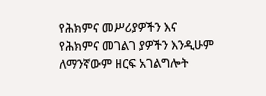የሕክምና መሥሪያዎችን እና የሕክምና መገልገ ያዎችን እንዲሁም ለማንኛውም ዘርፍ አገልግሎት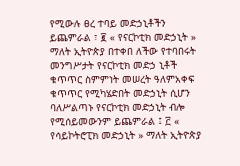የሚውሉ ፀረ ተባይ መድኃኒቶችን ይጨምራል ፣ ፪ « የናርኮቲክ መድኃኒት » ማለት ኢትዮጵያ በተቀበ ለችው የተባበሩት መንግሥታት የናርኮቲክ መድኃ ኒቶች ቁጥጥር ስምምነት መሠረት ዓለምአቀፍ ቁጥጥር የሚካሄድበት መድኃኒት ሲሆን ባለሥልጣኑ የናርኮቲክ መድኃኒት ብሎ የሚሰይመውንም ይጨምራል ፤ ፫ « የሳይኮትሮፒክ መድኃኒት » ማለት ኢትዮጵያ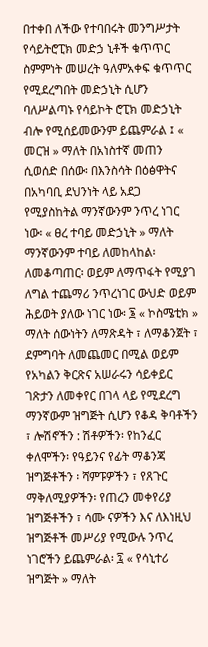በተቀበ ለችው የተባበሩት መንግሥታት የሳይትሮፒክ መድኃ ኒቶች ቁጥጥር ስምምነት መሠረት ዓለምአቀፍ ቁጥጥር የሚደረግበት መድኃኒት ሲሆን ባለሥልጣኑ የሳይኮት ሮፒክ መድኃኒት ብሎ የሚሰይመውንም ይጨምራል ፤ « መርዝ » ማለት በአነስተኛ መጠን ሲወሰድ በሰው፡ በእንስሳት በዕፅዋትና በአካባቢ ደህንነት ላይ አደጋ የሚያስከትል ማንኛውንም ንጥረ ነገር ነው፡ « ፀረ ተባይ መድኃኒት » ማለት ማንኛውንም ተባይ ለመከላከል፡ ለመቆጣጠር፡ ወይም ለማጥፋት የሚያገ ለግል ተጨማሪ ንጥረነገር ውህድ ወይም ሕይወት ያለው ነገር ነው፡ ፮ « ኮስሜቲክ » ማለት ሰውነትን ለማጽዳት ፣ ለማቆንጀት ፣ ደምግባት ለመጨመር በሚል ወይም የአካልን ቅርጽና አሠራሩን ሳይቀይር ገጽታን ለመቀየር በገላ ላይ የሚደረግ ማንኛውም ዝግጅት ሲሆን የቆዳ ቅባቶችን ፣ ሎሽኖችን : ሽቶዎችን፡ የከንፈር ቀለሞችን፡ የዓይንና የፊት ማቆንጃ ዝግጅቶችን ፡ ሻምፑዎችን ፣ የጸጉር ማቅለሚያዎችን፡ የጠረን መቀየሪያ ዝግጅቶችን ፣ ሳሙ ናዎችን እና ለእነዚህ ዝግጅቶች መሥሪያ የሚውሉ ንጥረ ነገሮችን ይጨምራል፡ ፯ « የሳኒተሪ ዝግጅት » ማለት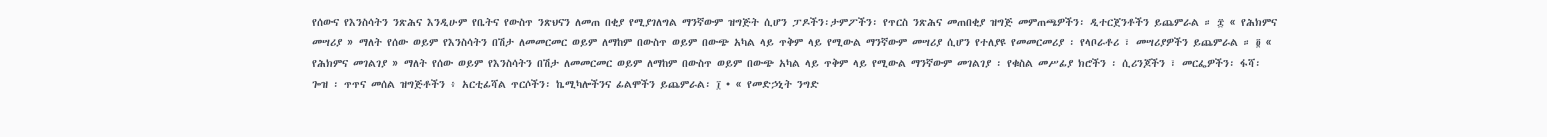የሰውና የእንስሳትን ንጽሕና እንዲሁም የቤትና የውስጥ ንጽህናን ለመጠ በቂያ የሚያገለግል ማንኛውም ዝግጅት ሲሆን ፓዶችን፡ታምፖችን፡ የጥርስ ንጽሕና መጠበቂያ ዝግጅ መምጠጫዎችን፡ ዲተርጀንቶችን ይጨምራል ። ፰ « የሕክምና መሣሪያ » ማለት የሰው ወይም የእንስሳትን በሽታ ለመመርመር ወይም ለማከም በውስጥ ወይም በውጭ አካል ላይ ጥቅም ላይ የሚውል ማንኛውም መሣሪያ ሲሆን የተለያዩ የመመርመሪያ ፡ የላቦራቶሪ ፣ መሣሪያዎችን ይጨምራል ። ፬ « የሕክምና መገልገያ » ማለት የሰው ወይም የእንስሳትን በሽታ ለመመርመር ወይም ለማከም በውስጥ ወይም በውጭ አካል ላይ ጥቅም ላይ የሚውል ማንኛውም መገልገያ ፡ የቁስል መሥፊያ ክሮችን ፡ ሲሪንጆችን ፣ መርፌዎችን፡ ፋሻ፡ ጐዝ ፡ ጥጥና መሰል ዝግጅቶችን ፥ አርቲፊሻል ጥርሶችን፡ ኬሚካሎችንና ፊልሞችን ይጨምራል፡ ፲ • « የመድኃኒት ንግድ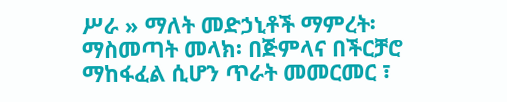ሥራ » ማለት መድኃኒቶች ማምረት፡ ማስመጣት መላክ፡ በጅምላና በችርቻሮ ማከፋፈል ሲሆን ጥራት መመርመር ፣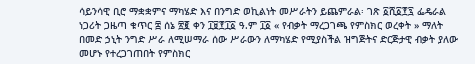ሳይንሳዊ ቢሮ ማቋቋምና ማካሄድ እና በንግድ ወኪልነት መሥራትን ይጨምራል፡ ገጽ ፩ሺ፩፻፯ ፌዴራል ነጋሪት ጋዜጣ ቁጥር ፰ ሰኔ ፳፪ ቀን ፲፱፻፲፩ ዓ.ም ፲፩ « የብቃት ማረጋገጫ የምስክር ወረቀት » ማለት በመድ ኃኒት ንግድ ሥራ ለሚሠማራ ሰው ሥራውን ለማካሄድ የሚያስችል ዝግጅትና ድርጅታዊ ብቃት ያለው መሆኑ የተረጋገጠበት የምስክር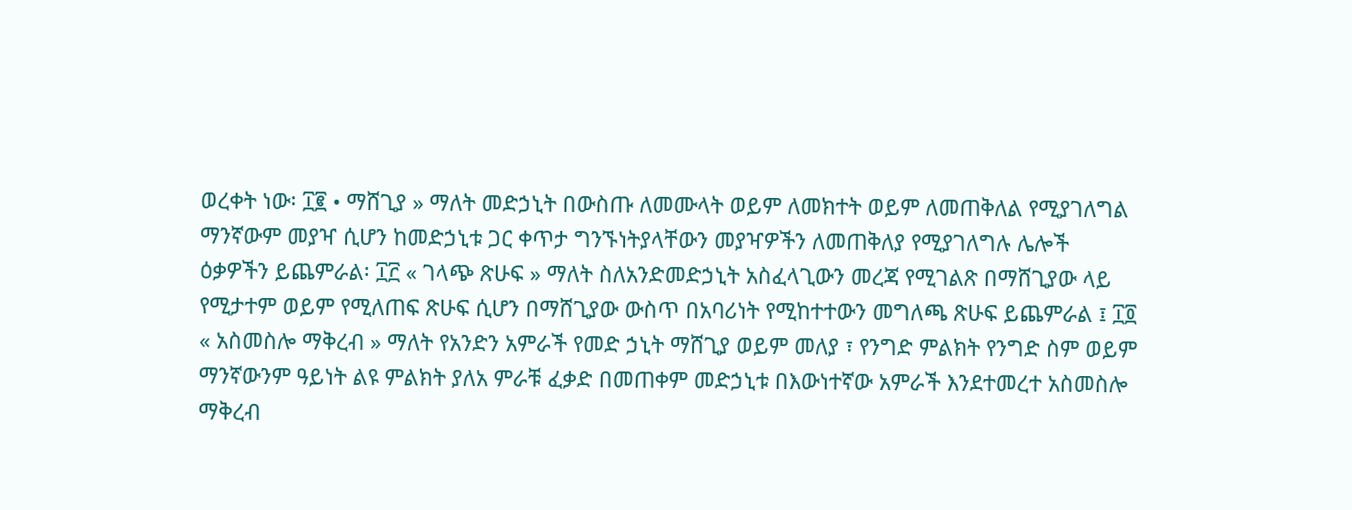ወረቀት ነው፡ ፲፪ • ማሸጊያ » ማለት መድኃኒት በውስጡ ለመሙላት ወይም ለመክተት ወይም ለመጠቅለል የሚያገለግል ማንኛውም መያዣ ሲሆን ከመድኃኒቱ ጋር ቀጥታ ግንኙነትያላቸውን መያዣዎችን ለመጠቅለያ የሚያገለግሉ ሌሎች ዕቃዎችን ይጨምራል፡ ፲፫ « ገላጭ ጽሁፍ » ማለት ስለአንድመድኃኒት አስፈላጊውን መረጃ የሚገልጽ በማሸጊያው ላይ የሚታተም ወይም የሚለጠፍ ጽሁፍ ሲሆን በማሸጊያው ውስጥ በአባሪነት የሚከተተውን መግለጫ ጽሁፍ ይጨምራል ፤ ፲፬ « አስመስሎ ማቅረብ » ማለት የአንድን አምራች የመድ ኃኒት ማሸጊያ ወይም መለያ ፣ የንግድ ምልክት የንግድ ስም ወይም ማንኛውንም ዓይነት ልዩ ምልክት ያለአ ምራቹ ፈቃድ በመጠቀም መድኃኒቱ በእውነተኛው አምራች እንደተመረተ አስመስሎ ማቅረብ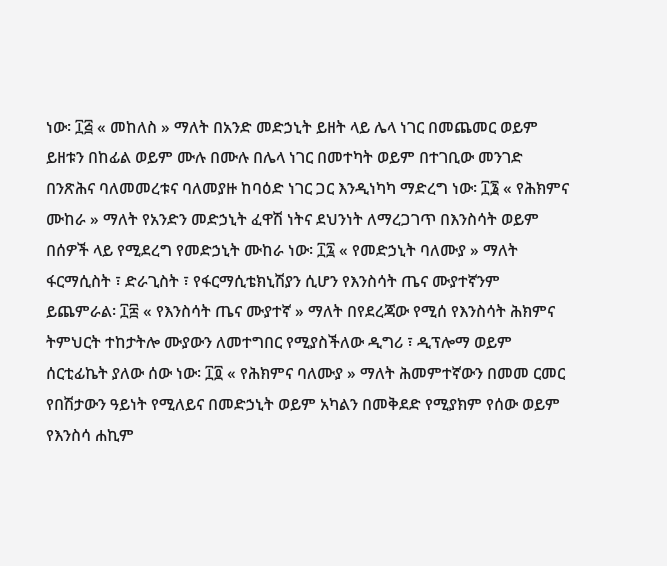ነው፡ ፲፭ « መከለስ » ማለት በአንድ መድኃኒት ይዘት ላይ ሌላ ነገር በመጨመር ወይም ይዘቱን በከፊል ወይም ሙሉ በሙሉ በሌላ ነገር በመተካት ወይም በተገቢው መንገድ በንጽሕና ባለመመረቱና ባለመያዙ ከባዕድ ነገር ጋር እንዲነካካ ማድረግ ነው፡ ፲፮ « የሕክምና ሙከራ » ማለት የአንድን መድኃኒት ፈዋሽ ነትና ደህንነት ለማረጋገጥ በእንስሳት ወይም በሰዎች ላይ የሚደረግ የመድኃኒት ሙከራ ነው፡ ፲፯ « የመድኃኒት ባለሙያ » ማለት ፋርማሲስት ፣ ድራጊስት ፣ የፋርማሲቴክኒሽያን ሲሆን የእንስሳት ጤና ሙያተኛንም ይጨምራል፡ ፲፰ « የእንስሳት ጤና ሙያተኛ » ማለት በየደረጃው የሚሰ የእንስሳት ሕክምና ትምህርት ተከታትሎ ሙያውን ለመተግበር የሚያስችለው ዲግሪ ፣ ዲፕሎማ ወይም ሰርቲፊኬት ያለው ሰው ነው፡ ፲፬ « የሕክምና ባለሙያ » ማለት ሕመምተኛውን በመመ ርመር የበሽታውን ዓይነት የሚለይና በመድኃኒት ወይም አካልን በመቅደድ የሚያክም የሰው ወይም የእንስሳ ሐኪም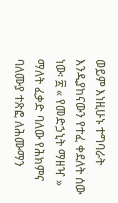ወይም እነዚሁኑ ተግባራት እንዲያከናውን የተፈ ቀደለት ሰው ነው፡ ፳ « የመድኃኒት ማዘዣ » ማለት ፈቃድ ባለው የሕክምና ባለሙያ ተጽፎ ለሕሙማን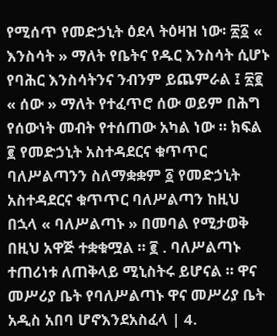የሚሰጥ የመድኃኒት ዕደላ ትዕዛዝ ነው፡ ፳፩ « እንስሳት » ማለት የቤትና የዱር እንስሳት ሲሆኑ የባሕር እንስሳትንና ንብንም ይጨምራል ፤ ፳፪ « ሰው » ማለት የተፈጥሮ ሰው ወይም በሕግ የሰውነት መብት የተሰጠው አካል ነው ። ክፍል ፪ የመድኃኒት አስተዳደርና ቁጥጥር ባለሥልጣንን ስለማቋቋም ፩ የመድኃኒት አስተዳደርና ቁጥጥር ባለሥልጣን ከዚህ በኋላ « ባለሥልጣኑ » በመባል የሚታወቅ በዚህ አዋጅ ተቋቁሟል ። ፪ . ባለሥልጣኑ ተጠሪነቱ ለጠቅላይ ሚኒስትሩ ይሆናል ። ዋና መሥሪያ ቤት የባለሥልጣኑ ዋና መሥሪያ ቤት አዲስ አበባ ሆኖእንደአስፈላ | 4.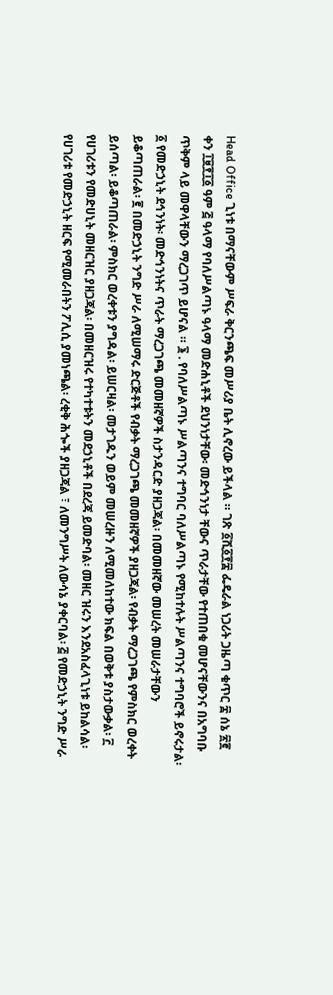Head Office ጊነቱ በማናቸውም ሥፍራ ቅርንጫፍ መሥሪያ ቤት ሊኖረው ይችላል ። ገጽ ፩ሺ፩፻፰ ፌዴራል ነጋሪት ጋዜጣ ቁጥር ፰ ሰኔ ፳፪ ቀን ፲፱፻፲፩ ዓም ፭ ዓላማ የባለሥልጣኑ ዓላማ መድሐኒቶች ደህንነታቸው፡ መድኅንነታ ቸውና ጥራታቸው የተጠበቁ መሆናቸውንና በአግባቡ ጥቅም ላይ መዋላቸውን ማረጋገጥ ይሆናል ። ፮ . የባለሥልጣኑ ሥልጣንና ተግባር ባለሥልጣኑ የሚከተሉት ሥልጣንና ተግባሮች ይኖሩታል፡ ፩ የመድኃኒት ደኅንነት፡ መድኅንነትና ጥራት ማረጋገጫ መመዘኛዎች ስታንዳርድ ያዘጋጃል፡ በመመዘኛው መሠረት መሠራታቸውን ይቆጣጠራል፡ ፪ በመድኃኒት ንግድ ሥራ ለሚሠማሩ ድርጅቶች የብቃት ማረጋገጫ መመዘኛዎች ያዘጋጃል፡ የብቃት ማረጋገጫ የምስክር ወረቀት ይሰጣል፡ ይቆጣጠራል፡ ምስክር ወረቀቱን ያግዳል፡ ይሠርዛል፡ መታገዱን ወይም መሠረዙን ለሚመለከተው ክፍል በወቅቱ ያስታውቃል፡ ፫ የሀገሪቱን የመድሀኒት መዘርዝር ያዘጋጃል፡ በመዘርዝሩ የተካተቱትን መደኃኒቶች በደረጃ ይመድባል፡ መዘር ዝሩን እንደአስፈላጊነቱ ይከልሳል፡ የሀገሪቱ የመድኃኒት ዘርፍ የሚመራበትን ፖሊሲ ያመነጫል፡ ረቂቅ ሕጐች ያዘጋጃል ፣ ለመንግሥት ለውሳኔ ያቀርባል፡ ፭ የመድኃኒት ንግድ ሥራ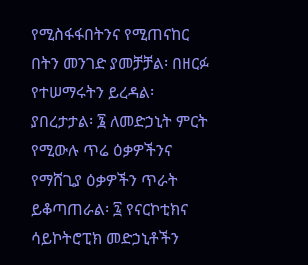የሚስፋፋበትንና የሚጠናከር በትን መንገድ ያመቻቻል፡ በዘርፉ የተሠማሩትን ይረዳል፡ ያበረታታል፡ ፮ ለመድኃኒት ምርት የሚውሉ ጥሬ ዕቃዎችንና የማሸጊያ ዕቃዎችን ጥራት ይቆጣጠራል፡ ፯ የናርኮቲክና ሳይኮትሮፒክ መድኃኒቶችን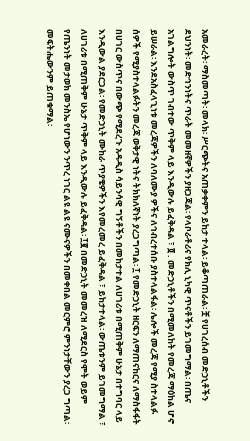አመራረት፡ ማስመጣት፡ መላክ፡ ሥርጭትና አጠቃቀምን ይከታ ተላል፡ ይቆጣጠራል፡ ቿ የሀገረሰብ መድኃኒቶችን ደህንነት፡ መድኅንነትና ጥራት መመዘኛዎችን ያዘጋጃል፡ የላቦራቶሪና የክሊ ኒካዊ ጥናቶችን ይገመግማል፡ በጤና አገልግሎት ውስጥ ገብተው ጥቅም ላይ እንዲውሉ ይፈቅዳል ፣ ፬ . መድኃኒቶችን በሚመለከት የመረጃ ማዕከል ሆኖ ይሠራል፡ እንደአስፈላጊነቱ መረጃዎችን ለባለሙያ ዎችና ለኅብረተሰቡ ያስተላልፋል፡ ሌሎች መረጃ የሚያ ስተላልፉ ሰዎች የሚያስተላልፉትን መረጃ ወቅታዊ ነትና ትክክለኛነት ያረጋግጣል፡ ፲ የመድኃኒት ዘርፍን ለማጠናከርና ለማስፋፋት በሀገር ውስጥና በውጭ የሚደረጉ አዳዲስ ሳይንሳዊ ግኝቶችን በመከታተል ለሀገሪቱ በሚጠቅም ሁኔታ በተግባር ላይ እንዲውል ያደርጋል፡ የመድኃኒት ሙከራ ጥያቄዎችን እየመረመረ ይፈቅዳል ፣ ይከታተላል፡ ውጤቱንም ይገመግማል ፣ ለሀገሪቱ በሚጠቅም ሁኔታ ጥቅም ላይ እንዲውሉ ይፈቅዳል፡ ፲፪ በመድኃኒት መመረዝ ለሚደርስ የሞት ወይም የጤንነት መታወክ መንስኤ የሆነውን ንጥረ ነገር ልዩ ልዩ ናሙናዎችን በመቀበል መርምሮ ምንነታቸውን ያረጋ ግጣል፡ መፍትሔውንም ይጠቁማል፡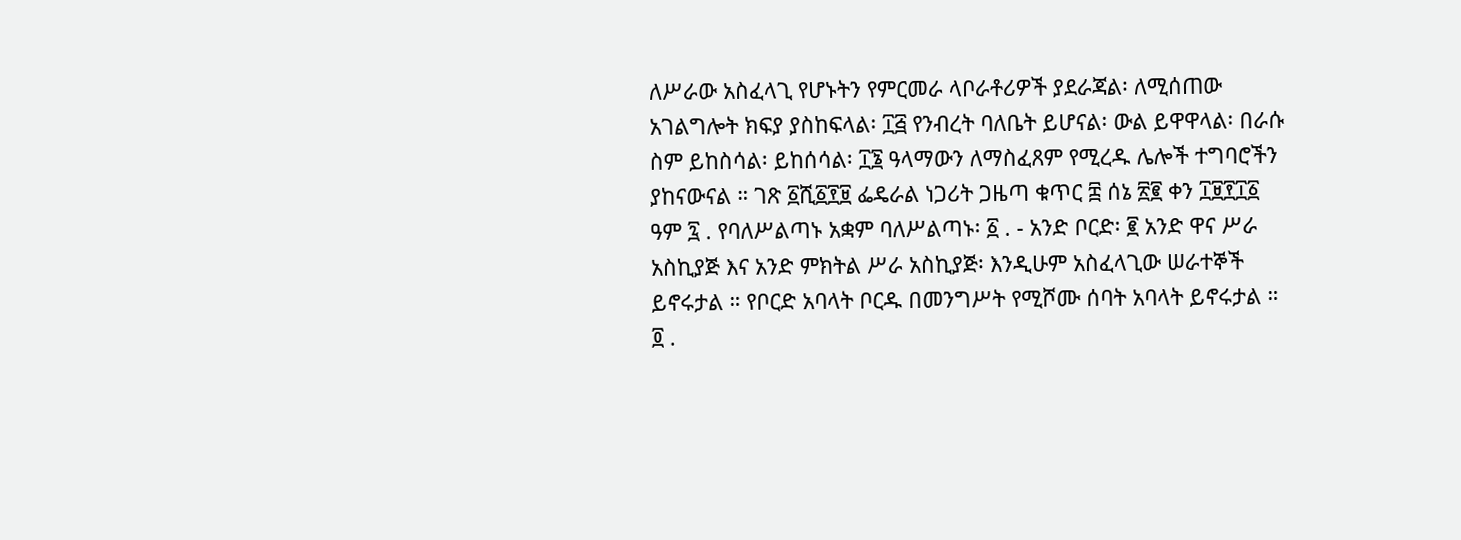ለሥራው አስፈላጊ የሆኑትን የምርመራ ላቦራቶሪዎች ያደራጃል፡ ለሚሰጠው አገልግሎት ክፍያ ያስከፍላል፡ ፲፭ የንብረት ባለቤት ይሆናል፡ ውል ይዋዋላል፡ በራሱ ስም ይከስሳል፡ ይከሰሳል፡ ፲፮ ዓላማውን ለማስፈጸም የሚረዱ ሌሎች ተግባሮችን ያከናውናል ። ገጽ ፩ሺ፩፻፱ ፌዴራል ነጋሪት ጋዜጣ ቁጥር ፰ ሰኔ ፳፪ ቀን ፲፱፻፲፩ ዓም ፯ . የባለሥልጣኑ አቋም ባለሥልጣኑ፡ ፩ . - አንድ ቦርድ፡ ፪ አንድ ዋና ሥራ አስኪያጅ እና አንድ ምክትል ሥራ አስኪያጅ፡ እንዲሁም አስፈላጊው ሠራተኞች ይኖሩታል ። የቦርድ አባላት ቦርዱ በመንግሥት የሚሾሙ ሰባት አባላት ይኖሩታል ። ፬ .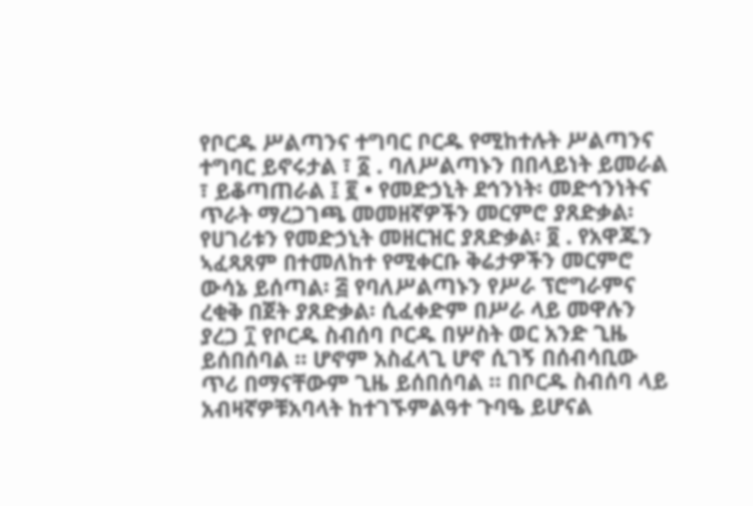የቦርዱ ሥልጣንና ተግባር ቦርዱ የሚከተሉት ሥልጣንና ተግባር ይኖሩታል ፣ ፩ . ባለሥልጣኑን በበላይነት ይመራል ፣ ይቆጣጠራል ፤ ፪ • የመድኃኒት ደኅንነት፡ መድኅንነትና ጥራት ማረጋገጫ መመዘኛዎችን መርምሮ ያጸድቃል፡ የሀገሪቱን የመድኃኒት መዘርዝር ያጸድቃል፡ ፬ . የአዋጁን ኣፈጻጸም በተመለከተ የሚቀርቡ ቅሬታዎችን መርምሮ ውሳኔ ይሰጣል፡ ፭ የባለሥልጣኑን የሥራ ፕሮግራምና ረቂቅ በጀት ያጸድቃል፡ ሲፈቀድም በሥራ ላይ መዋሉን ያረጋ ፲ የቦርዱ ስብሰባ ቦርዱ በሦስት ወር አንድ ጊዜ ይሰበሰባል ። ሆኖም አስፈላጊ ሆኖ ሲገኝ በሰብሳቢው ጥሪ በማናቸውም ጊዜ ይሰበሰባል ። በቦርዱ ስብሰባ ላይ አብዛኛዎቹአባላት ከተገኙምልዓተ ጉባዔ ይሆናል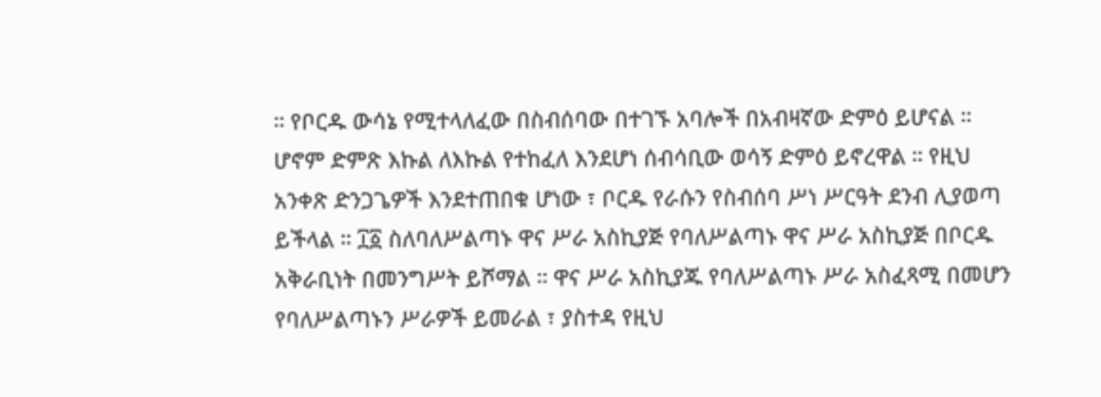። የቦርዱ ውሳኔ የሚተላለፈው በስብሰባው በተገኙ አባሎች በአብዛኛው ድምዕ ይሆናል ። ሆኖም ድምጽ እኩል ለእኩል የተከፈለ እንደሆነ ሰብሳቢው ወሳኝ ድምዕ ይኖረዋል ። የዚህ አንቀጽ ድንጋጌዎች እንደተጠበቁ ሆነው ፣ ቦርዱ የራሱን የስብሰባ ሥነ ሥርዓት ደንብ ሊያወጣ ይችላል ። ፲፩ ስለባለሥልጣኑ ዋና ሥራ አስኪያጅ የባለሥልጣኑ ዋና ሥራ አስኪያጅ በቦርዱ አቅራቢነት በመንግሥት ይሾማል ። ዋና ሥራ አስኪያጁ የባለሥልጣኑ ሥራ አስፈጻሚ በመሆን የባለሥልጣኑን ሥራዎች ይመራል ፣ ያስተዳ የዚህ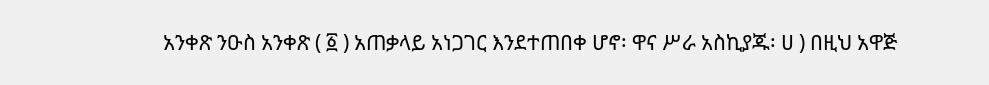አንቀጽ ንዑስ አንቀጽ ( ፩ ) አጠቃላይ አነጋገር እንደተጠበቀ ሆኖ፡ ዋና ሥራ አስኪያጁ፡ ሀ ) በዚህ አዋጅ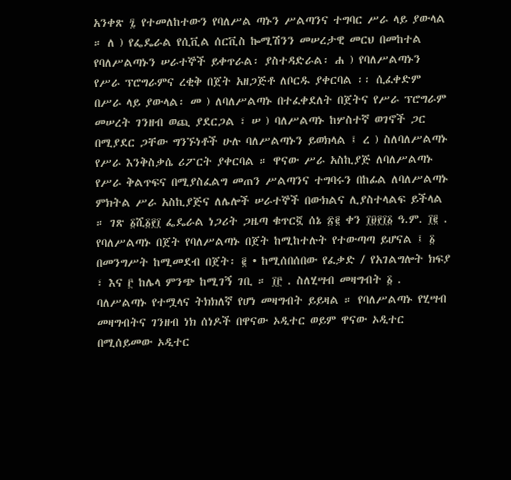አንቀጽ ፯ የተመለከተውን የባለሥል ጣኑን ሥልጣንና ተግባር ሥራ ላይ ያውላል ። ለ ) የፌዴራል የሲቪል ሰርቪስ ኰሚሽንን መሠረታዊ መርህ በመከተል የባለሥልጣኑን ሠራተኞች ይቀጥራል፡ ያስተዳድራል፡ ሐ ) የባለሥልጣኑን የሥራ ፕሮግራምና ረቂቅ በጀት አዘጋጅቶ ለቦርዱ ያቀርባል ፡፡ ሲፈቀድም በሥራ ላይ ያውላል፡ መ ) ለባለሥልጣኑ በተፈቀደለት በጀትና የሥራ ፕሮግራም መሠረት ገንዘብ ወጪ ያደርጋል ፣ ሠ ) ባለሥልጣኑ ከሦስተኛ ወገኖች ጋር በሚያደር ጋቸው ግንኙነቶች ሁሉ ባለሥልጣኑን ይወክላል ፤ ረ ) ስለባለሥልጣኑ የሥራ እንቅስቃሴ ሪፖርት ያቀርባል ። ዋናው ሥራ አስኪያጅ ለባለሥልጣኑ የሥራ ቅልጥፍና በሚያስፈልግ መጠን ሥልጣንና ተግባሩን በከፊል ለባለሥልጣኑ ምክትል ሥራ አስኪያጅና ለሌሎች ሠራተኞች በውክልና ሊያስተላልፍ ይችላል ። ገጽ ፩ሺ፩፻፲ ፌዴራል ነጋሪት ጋዜጣ ቁጥርኟ ሰኔ ፳፪ ቀን ፲፱፻፲፩ ዓ.ም. ፲፪ . የባለሥልጣኑ በጀት የባለሥልጣኑ በጀት ከሚከተሉት የተውጣጣ ይሆናል ፤ ፩ በመንግሥት ከሚመደብ በጀት፡ ፪ • ከሚሰበሰበው የፈቃድ / የአገልግሎት ክፍያ ፣ እና ፫ ከሌላ ምንጭ ከሚገኝ ገቢ ። ፲፫ . ስለሂሣብ መዛግብት ፩ . ባለሥልጣኑ የተሟላና ትክክለኛ የሆነ መዛግብት ይይዛል ። የባለሥልጣኑ የሂሣብ መዛግብትና ገንዘብ ነክ ሰነዶች በዋናው ኦዲተር ወይም ዋናው ኦዲተር በሚሰይመው ኦዲተር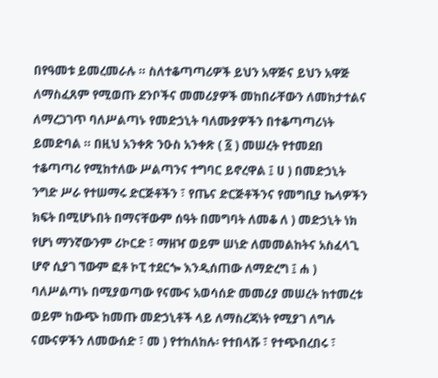በየዓመቱ ይመረመራሉ ። ስለተቆጣጣሪዎች ይህን አዋጅና ይህን አዋጅ ለማስፈጸም የሚወጡ ደንቦችና መመሪያዎች መከበራቸውን ለመከታተልና ለማረጋገጥ ባለሥልጣኑ የመድኃኒት ባለሙያዎችን በተቆጣጣሪነት ይመድባል ። በዚህ አንቀጽ ንዑስ አንቀጽ ( ፩ ) መሠረት የተመደበ ተቆጣጣሪ የሚከተለው ሥልጣንና ተግባር ይኖረዋል ፤ ሀ ) በመድኃኒት ንግድ ሥራ የተሠማሩ ድርጅቶችን ፣ የጤና ድርጅቶችንና የመግቢያ ኬላዎችን ክፍት በሚሆኑበት በማናቸውም ሰዓት በመግባት ለመቆ ለ ) መድኃኒት ነክ የሆነ ማንኛውንም ሪኮርድ ፣ ማዘዣ ወይም ሠነድ ለመመልከትና አስፈላጊ ሆኖ ሲያገ ኘውም ፎቶ ኮፒ ተደርጐ እንዲሰጠው ለማድረግ ፤ ሐ ) ባለሥልጣኑ በሚያወጣው የናሙና አወሳሰድ መመሪያ መሠረት ከተመረቱ ወይም ከውጭ ከመጡ መድኃኒቶች ላይ ለማስረጃነት የሚያገ ለግሉ ናሙናዎችን ለመውሰድ ፣ መ ) የተከለከሉ፡ የተበላሹ ፣ የተጭበረበሩ ፣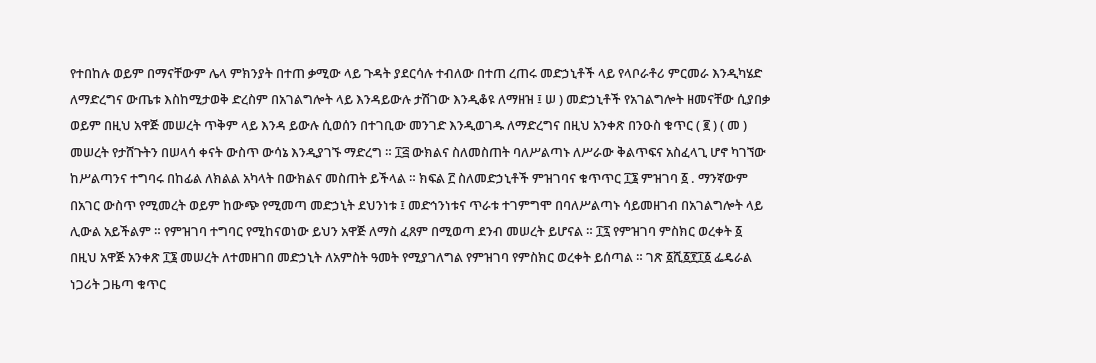የተበከሉ ወይም በማናቸውም ሌላ ምክንያት በተጠ ቃሚው ላይ ጉዳት ያደርሳሉ ተብለው በተጠ ረጠሩ መድኃኒቶች ላይ የላቦራቶሪ ምርመራ እንዲካሄድ ለማድረግና ውጤቱ እስከሚታወቅ ድረስም በአገልግሎት ላይ እንዳይውሉ ታሽገው እንዲቆዩ ለማዘዝ ፤ ሠ ) መድኃኒቶች የአገልግሎት ዘመናቸው ሲያበቃ ወይም በዚህ አዋጅ መሠረት ጥቅም ላይ እንዳ ይውሉ ሲወሰን በተገቢው መንገድ እንዲወገዱ ለማድረግና በዚህ አንቀጽ በንዑስ ቁጥር ( ፪ ) ( መ ) መሠረት የታሸጉትን በሠላሳ ቀናት ውስጥ ውሳኔ እንዲያገኙ ማድረግ ። ፲፭ ውክልና ስለመስጠት ባለሥልጣኑ ለሥራው ቅልጥፍና አስፈላጊ ሆኖ ካገኘው ከሥልጣንና ተግባሩ በከፊል ለክልል አካላት በውክልና መስጠት ይችላል ። ክፍል ፫ ስለመድኃኒቶች ምዝገባና ቁጥጥር ፲፮ ምዝገባ ፩ . ማንኛውም በአገር ውስጥ የሚመረት ወይም ከውጭ የሚመጣ መድኃኒት ደህንነቱ ፤ መድኅንነቱና ጥራቱ ተገምግሞ በባለሥልጣኑ ሳይመዘገብ በአገልግሎት ላይ ሊውል አይችልም ። የምዝገባ ተግባር የሚከናወነው ይህን አዋጅ ለማስ ፈጸም በሚወጣ ደንብ መሠረት ይሆናል ። ፲፯ የምዝገባ ምስክር ወረቀት ፩ በዚህ አዋጅ አንቀጽ ፲፮ መሠረት ለተመዘገበ መድኃኒት ለአምስት ዓመት የሚያገለግል የምዝገባ የምስክር ወረቀት ይሰጣል ። ገጽ ፩ሺ፩፻፲፩ ፌዴራል ነጋሪት ጋዜጣ ቁጥር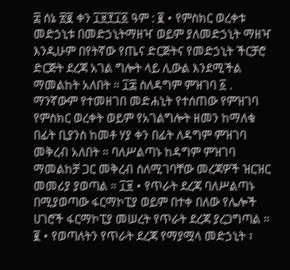፰ ሰኔ ፳፪ ቀን ፲፱፻፲፩ ዓም : ፪ • የምስክር ወረቀቱ መድኃኒቱ በመድኃኒትማዘዣ ወይም ያለመድኃኒት ማዘዣ እንዲሁም በየትኛው የጤና ድርጅትና የመድኃኒት ችርቻሮ ድርጅት ደረጃ አገል ግሎት ላይ ሊውል እንደሚችል ማመልከት አለበት ። ፲፰ ስለዳግም ምዝገባ ፩ . ማንኛውም የተመዘገበ መድሐኒት የተሰጠው የምዝገባ የምስክር ወረቀት ወይም የአገልግሎት ዘመን ከማለቁ በፊት ቢያንስ ከመቶ ሃያ ቀን በፊት ለዳግም ምዝገባ መቅረብ አለበት ። ባለሥልጣኑ ከዳግም ምዝገባ ማመልከቻ ጋር መቅረብ ስለሚገባቸው መረጃዎች ዝርዝር መመሪያ ያወጣል ። ፲፱ • የጥራት ደረጃ ባለሥልጣኑ በሚያወጣው ፋርማኮፒያ ወይም በተቀ በለው የሌሎች ሀገሮች ፋርማኮፒያ መሠረት የጥራት ደረጃ ያረጋግጣል ። ፪ • የወጣለትን የጥራት ደረጃ የማያሟላ መድኃኒት ፣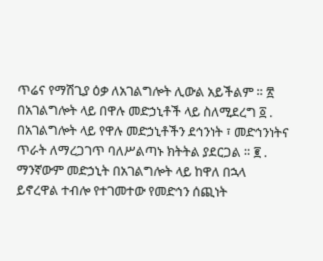ጥሬና የማሽጊያ ዕቃ ለአገልግሎት ሊውል አይችልም ። ፳ በአገልግሎት ላይ በዋሉ መድኃኒቶች ላይ ስለሚደረግ ፩ . በአገልግሎት ላይ የዋሉ መድኃኒቶችን ደኅንነት ፣ መድኅንነትና ጥራት ለማረጋገጥ ባለሥልጣኑ ክትትል ያደርጋል ። ፪ . ማንኛውም መድኃኒት በአገልግሎት ላይ ከዋለ በኋላ ይኖረዋል ተብሎ የተገመተው የመድኅን ሰጪነት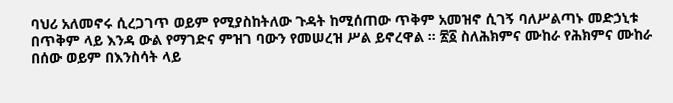ባህሪ አለመኖሩ ሲረጋገጥ ወይም የሚያስከትለው ጉዳት ከሚሰጠው ጥቅም አመዝኖ ሲገኝ ባለሥልጣኑ መድኃኒቱ በጥቅም ላይ እንዳ ውል የማገድና ምዝገ ባውን የመሠረዝ ሥል ይኖረዋል ። ፳፩ ስለሕክምና ሙከራ የሕክምና ሙከራ በሰው ወይም በእንስሳት ላይ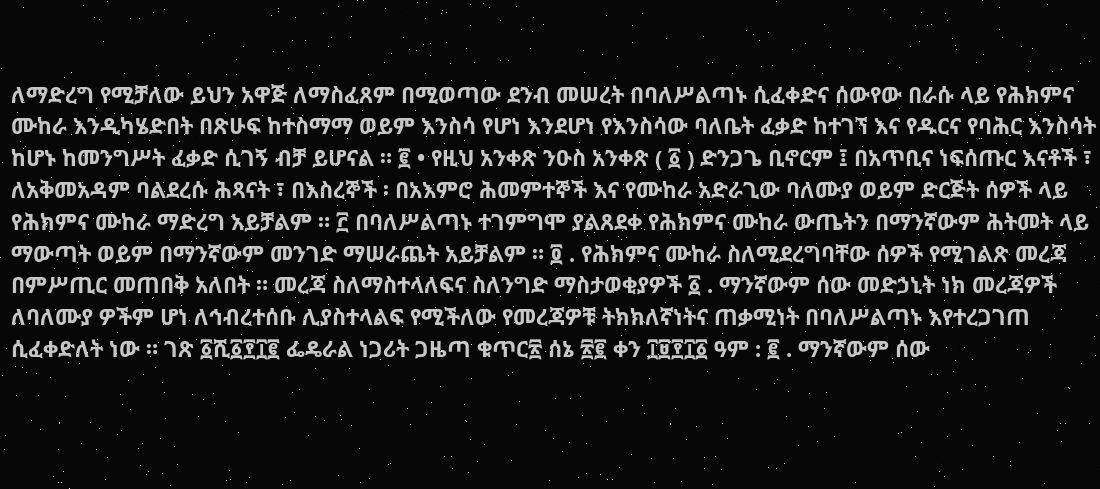ለማድረግ የሚቻለው ይህን አዋጅ ለማስፈጸም በሚወጣው ደንብ መሠረት በባለሥልጣኑ ሲፈቀድና ሰውየው በራሱ ላይ የሕክምና ሙከራ እንዲካሄድበት በጽሁፍ ከተስማማ ወይም እንስሳ የሆነ እንደሆነ የእንስሳው ባለቤት ፈቃድ ከተገኘ እና የዱርና የባሕር እንስሳት ከሆኑ ከመንግሥት ፈቃድ ሲገኝ ብቻ ይሆናል ። ፪ • የዚህ አንቀጽ ንዑስ አንቀጽ ( ፩ ) ድንጋጌ ቢኖርም ፤ በአጥቢና ነፍሰጡር እናቶች ፣ ለአቅመአዳም ባልደረሱ ሕጻናት ፣ በእስረኞች ፡ በአእምሮ ሕመምተኞች እና የሙከራ አድራጊው ባለሙያ ወይም ድርጅት ሰዎች ላይ የሕክምና ሙከራ ማድረግ አይቻልም ። ፫ በባለሥልጣኑ ተገምግሞ ያልጸደቀ የሕክምና ሙከራ ውጤትን በማንኛውም ሕትመት ላይ ማውጣት ወይም በማንኛውም መንገድ ማሠራጨት አይቻልም ። ፬ . የሕክምና ሙከራ ስለሚደረግባቸው ሰዎች የሚገልጽ መረጃ በምሥጢር መጠበቅ አለበት ። መረጃ ስለማስተላለፍና ስለንግድ ማስታወቂያዎች ፩ . ማንኛውም ሰው መድኃኒት ነክ መረጃዎች ለባለሙያ ዎችም ሆነ ለኅብረተሰቡ ሊያስተላልፍ የሚችለው የመረጃዎቹ ትክክለኛነትና ጠቃሚነት በባለሥልጣኑ እየተረጋገጠ ሲፈቀድለት ነው ። ገጽ ፩ሺ፩፻፲፪ ፌዴራል ነጋሪት ጋዜጣ ቁጥር፳ ሰኔ ፳፪ ቀን ፲፱፻፲፩ ዓም : ፪ . ማንኛውም ሰው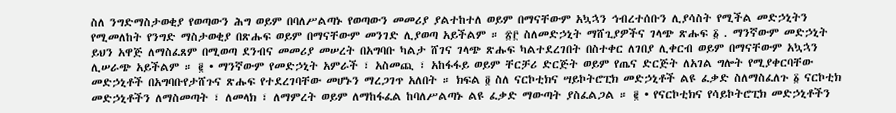ስለ ንግድማስታወቂያ የወጣውን ሕግ ወይም በባለሥልጣኑ የወጣውን መመሪያ ያልተከተለ ወይም በማናቸውም አኳኋን ኅብረተሰቡን ሊያሳስት የሚችል መድኃኒትን የሚመለከት የንግድ ማስታወቂያ በጽሑፍ ወይም በማናቸውም መንገድ ሊያወጣ አይችልም ። ፳፫ ስለመድኃኒት ማሸጊያዎችና ገላጭ ጽሑፍ ፩ . ማንኛውም መድኃኒት ይህን አዋጅ ለማስፈጸም በሚወጣ ደንብና መመሪያ መሠረት በአግባቡ ካልታ ሸገና ገላጭ ጽሑፍ ካልተደረገበት በስተቀር ለገበያ ሊቀርብ ወይም በማናቸውም አኳኋን ሊሠራጭ አይችልም ። ፪ • ማንኛውም የመድኃኒት አምራች ፣ አስመጪ ፣ አከፋፋይ ወይም ቸርቻሪ ድርጅት ወይም የጤና ድርጅት ለአገል ግሎት የሚያቀርባቸው መድኃኒቶች በአግባቡየታሸጉና ጽሑፍ የተደረገባቸው መሆኑን ማረጋገጥ አለበት ። ክፍል ፬ ስለ ናርኮቲክና ሣይኮትሮፒክ መድኃኒቶች ልዩ ፈቃድ ስለማስፈለጉ ፩ ናርኮቲክ መድኃኒቶችን ለማስመጣት ፣ ለመላክ ፣ ለማምረት ወይም ለማከፋፈል ከባለሥልጣኑ ልዩ ፈቃድ ማውጣት ያስፈልጋል ። ፪ • የናርኮቲክና የሳይኮትሮፒክ መድኃኒቶችን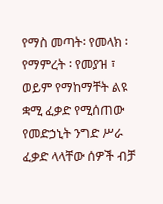የማስ መጣት፡ የመላክ ፡ የማምረት ፡ የመያዝ ፣ ወይም የማከማቸት ልዩ ቋሚ ፈቃድ የሚሰጠው የመድኃኒት ንግድ ሥራ ፈቃድ ላላቸው ሰዎች ብቻ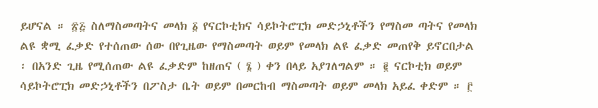ይሆናል ። ፳፭ ስለማስመጣትና መላክ ፩ የናርኮቲክና ሳይኮትሮፒክ መድኃኒቶችን የማስመ ጣትና የመላክ ልዩ ቋሚ ፈቃድ የተሰጠው ሰው በየጊዜው የማስመጣት ወይም የመላክ ልዩ ፈቃድ መጠየቅ ይኖርበታል ፡ በአንድ ጊዜ የሚሰጠው ልዩ ፈቃድም ከዘጠና ( ፮ ) ቀን በላይ አያገለግልም ። ፪ ናርኮቲክ ወይም ሳይኮትሮፒክ መድኃኒቶችን በፖስታ ቤት ወይም በመርከብ ማስመጣት ወይም መላክ አይፈ ቀድም ። ፫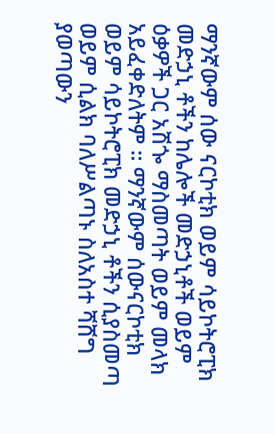ማንኛውም ሰው ናርኮቲክ ወይም ሳይኮትሮፒክ መድኃኒ ቶችን ከሌሎች መድኃኒቶች ወይም ዕቃዎች ጋር አሽጐ ማስመጣት ወይም መላክ አይፈቀድለትም ። ማንኛውም ሰውናርኮቲክ ወይም ሳይኮትሮፒክ መድኃኒ ቶችን ሲያስመጣ ወይም ሲልክ ባለሥልጣኑ ስለአስተ ሻሸግ ያወጣውን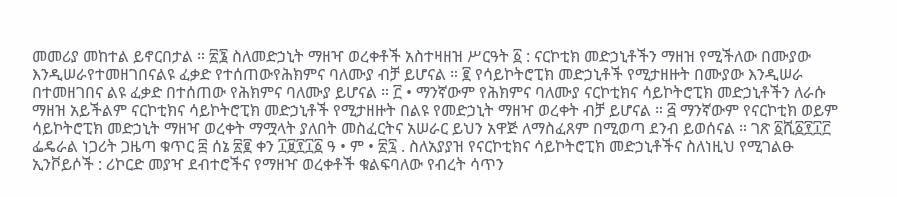መመሪያ መከተል ይኖርበታል ። ፳፮ ስለመድኃኒት ማዘዣ ወረቀቶች አስተዛዘዝ ሥርዓት ፩ : ናርኮቲክ መድኃኒቶችን ማዘዝ የሚችለው በሙያው እንዲሠራየተመዘገበናልዩ ፈቃድ የተሰጠውየሕክምና ባለሙያ ብቻ ይሆናል ። ፪ የሳይኮትሮፒክ መድኃኒቶች የሚታዘዙት በሙያው እንዲሠራ በተመዘገበና ልዩ ፈቃድ በተሰጠው የሕክምና ባለሙያ ይሆናል ። ፫ • ማንኛውም የሕክምና ባለሙያ ናርኮቲክና ሳይኮትሮፒክ መድኃኒቶችን ለራሱ ማዘዝ አይችልም ናርኮቲክና ሳይኮትሮፒክ መድኃኒቶች የሚታዘዙት በልዩ የመድኃኒት ማዘዣ ወረቀት ብቻ ይሆናል ። ፭ ማንኛውም የናርኮቲክ ወይም ሳይኮትሮፒክ መድኃኒት ማዘዣ ወረቀት ማሟላት ያለበት መስፈርትና አሠራር ይህን አዋጅ ለማስፈጸም በሚወጣ ደንብ ይወሰናል ። ገጽ ፩ሺ፩፻፲፫ ፌዴራል ነጋሪት ጋዜጣ ቁጥር ፰ ሰኔ ፳፪ ቀን ፲፱፻፲፩ ዓ • ም • ፳፯ . ስለአያያዝ የናርኮቲክና ሳይኮትሮፒክ መድኃኒቶችና ስለነዚህ የሚገልፁ ኢንቮይሶች : ሪኮርድ መያዣ ደብተሮችና የማዘዣ ወረቀቶች ቁልፍባለው የብረት ሳጥን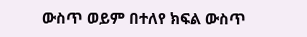ውስጥ ወይም በተለየ ክፍል ውስጥ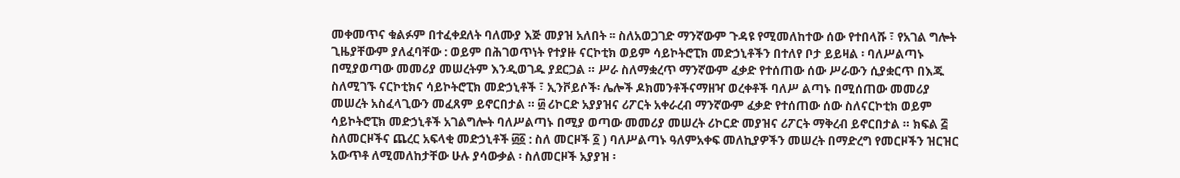መቀመጥና ቁልፉም በተፈቀደለት ባለሙያ እጅ መያዝ አለበት ፡፡ ስለአወጋገድ ማንኛውም ጉዳዩ የሚመለከተው ሰው የተበላሹ ፣ የአገል ግሎት ጊዜያቸውም ያለፈባቸው : ወይም በሕገወጥነት የተያዙ ናርኮቲክ ወይም ሳይኮትሮፒክ መድኃኒቶችን በተለየ ቦታ ይይዛል ፡ ባለሥልጣኑ በሚያወጣው መመሪያ መሠረትም እንዲወገዱ ያደርጋል ። ሥራ ስለማቋረጥ ማንኛውም ፈቃድ የተሰጠው ሰው ሥራውን ሲያቋርጥ በእጁ ስለሚገኙ ናርኮቲክና ሳይኮትሮፒክ መድኃኒቶች ፣ ኢንቮይሶች፡ ሌሎች ዶክመንቶችናማዘዣ ወረቀቶች ባለሥ ልጣኑ በሚሰጠው መመሪያ መሠረት አስፈላጊውን መፈጸም ይኖርበታል ። ፴ ሪኮርድ አያያዝና ሪፖርት አቀራረብ ማንኛውም ፈቃድ የተሰጠው ሰው ስለናርኮቲክ ወይም ሳይኮትሮፒክ መድኃኒቶች አገልግሎት ባለሥልጣኑ በሚያ ወጣው መመሪያ መሠረት ሪኮርድ መያዝና ሪፖርት ማቅረብ ይኖርበታል ። ክፍል ፭ ስለመርዞችና ጨረር አፍላቂ መድኃኒቶች ፴፩ : ስለ መርዞች ፩ ) ባለሥልጣኑ ዓለምአቀፍ መለኪያዎችን መሠረት በማድረግ የመርዞችን ዝርዝር አውጥቶ ለሚመለከታቸው ሁሉ ያሳውቃል ፡ ስለመርዞች አያያዝ ፡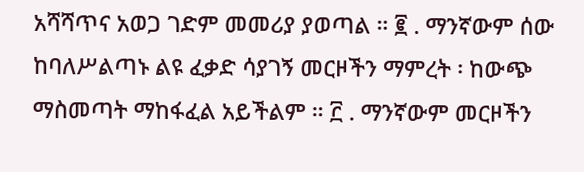አሻሻጥና አወጋ ገድም መመሪያ ያወጣል ። ፪ . ማንኛውም ሰው ከባለሥልጣኑ ልዩ ፈቃድ ሳያገኝ መርዞችን ማምረት ፡ ከውጭ ማስመጣት ማከፋፈል አይችልም ። ፫ . ማንኛውም መርዞችን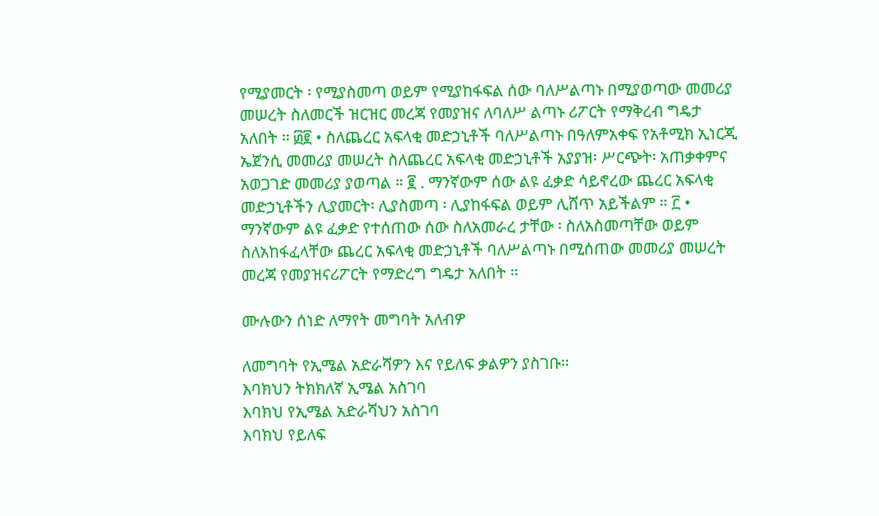የሚያመርት ፡ የሚያስመጣ ወይም የሚያከፋፍል ሰው ባለሥልጣኑ በሚያወጣው መመሪያ መሠረት ስለመርች ዝርዝር መረጃ የመያዝና ለባለሥ ልጣኑ ሪፖርት የማቅረብ ግዴታ አለበት ። ፴፪ • ስለጨረር አፍላቂ መድኃኒቶች ባለሥልጣኑ በዓለምአቀፍ የአቶሚክ ኢነርጂ ኤጀንሲ መመሪያ መሠረት ስለጨረር አፍላቂ መድኃኒቶች አያያዝ፡ ሥርጭት፡ አጠቃቀምና አወጋገድ መመሪያ ያወጣል ። ፪ . ማንኛውም ሰው ልዩ ፈቃድ ሳይኖረው ጨረር አፍላቂ መድኃኒቶችን ሊያመርት፡ ሊያስመጣ ፡ ሊያከፋፍል ወይም ሊሸጥ አይችልም ። ፫ • ማንኛውም ልዩ ፈቃድ የተሰጠው ሰው ስለአመራረ ታቸው ፡ ስለአስመጣቸው ወይም ስለአከፋፈላቸው ጨረር አፍላቂ መድኃኒቶች ባለሥልጣኑ በሚሰጠው መመሪያ መሠረት መረጃ የመያዝናሪፖርት የማድረግ ግዴታ አለበት ።

ሙሉውን ሰነድ ለማየት መግባት አለብዎ

ለመግባት የኢሜል አድራሻዎን እና የይለፍ ቃልዎን ያስገቡ።
እባክህን ትክክለኛ ኢሜል አስገባ
እባክህ የኢሜል አድራሻህን አስገባ
እባክህ የይለፍ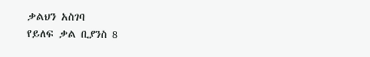ቃልህን አስገባ
የይለፍ ቃል ቢያንስ 8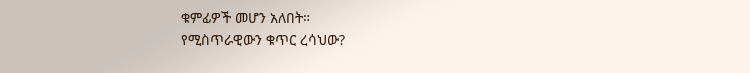ቁምፊዎች መሆን አለበት።
የሚስጥራዊውን ቁጥር ረሳህው?